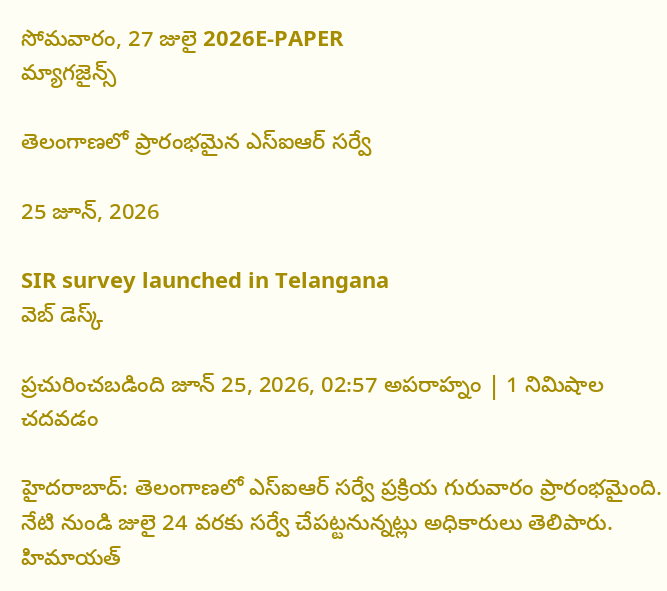సోమవారం, 27 జులై 2026E-PAPER
మ్యాగజైన్స్

తెలంగాణలో ప్రారంభమైన ఎస్‌ఐఆర్‌ సర్వే

25 జూన్, 2026

SIR survey launched in Telangana
వెబ్ డెస్క్

ప్రచురించబడింది జూన్ 25, 2026, 02:57 అపరాహ్నం | 1 నిమిషాల చదవడం

హైదరాబాద్‌: తెలంగాణలో ఎస్‌ఐఆర్‌ సర్వే ప్రక్రియ గురువారం ప్రారంభమైంది. నేటి నుండి జులై 24 వరకు సర్వే చేపట్టనున్నట్లు అధికారులు తెలిపారు. హిమాయత్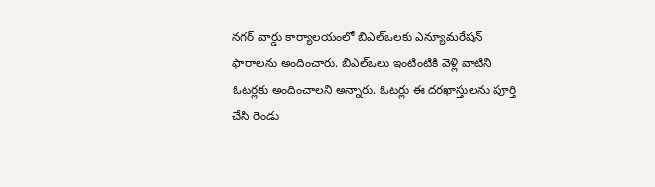నగర్ వార్డు కార్యాలయంలో బిఎల్‌ఒలకు ఎన్యూమరేషన్ ఫారాలను అందించారు. బిఎల్‌ఒలు ఇంటింటికి వెళ్లి వాటిని ఓటర్లకు అందించాలని అన్నారు. ఓటర్లు ఈ దరఖాస్తులను పూర్తి చేసి రెండు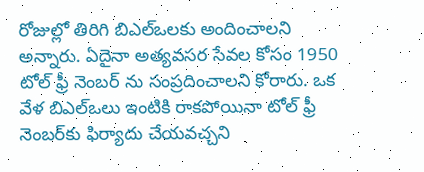రోజుల్లో తిరిగి బిఎల్‌ఒలకు అందించాలని అన్నారు. ఏదైనా అత్యవసర సేవల కోసం 1950 టోల్ ఫ్రీ నెంబర్ ను సంప్రదించాలని కోరారు. ఒక వేళ బిఎల్‌ఒలు ఇంటికి రాకపోయినా టోల్ ఫ్రీ నెంబర్‌కు ఫిర్యాదు చేయవచ్చని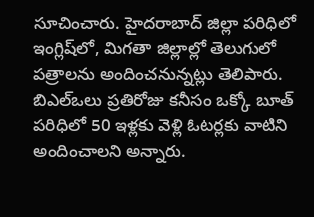సూచించారు. హైదరాబాద్‌ జిల్లా పరిధిలో ఇంగ్లిష్‌లో, మిగతా జిల్లాల్లో తెలుగులో పత్రాలను అందించనున్నట్లు తెలిపారు. బిఎల్‌ఒలు ప్రతిరోజు కనీసం ఒక్కో బూత్‌ పరిధిలో 50 ఇళ్లకు వెళ్లి ఓటర్లకు వాటిని అందించాలని అన్నారు.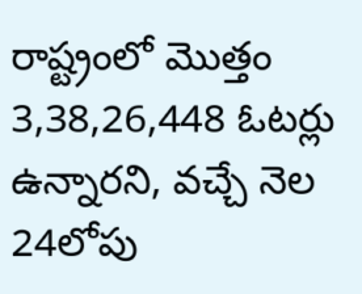రాష్ట్రంలో మొత్తం 3,38,26,448 ఓటర్లు ఉన్నారని, వచ్చే నెల 24లోపు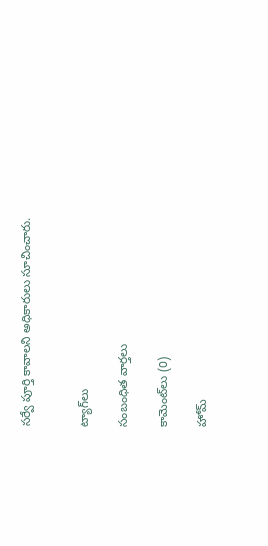సర్వే పూర్తి కావాలని అధికారులు సూచించారు.


ట్యాగ్‌లు

సంబంధిత వార్తలు

కామెంట్‌లు (0)

హోమ్